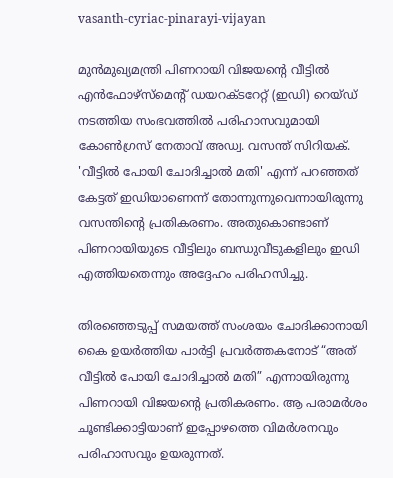vasanth-cyriac-pinarayi-vijayan

മുൻമുഖ്യമന്ത്രി പിണറായി വിജയന്റെ വീട്ടിൽ എൻഫോഴ്സ്മെന്റ് ഡയറക്ടറേറ്റ് (ഇഡി) റെയ്ഡ് നടത്തിയ സംഭവത്തിൽ പരിഹാസവുമായി കോൺഗ്രസ് നേതാവ് അഡ്വ. വസന്ത് സിറിയക്. 'വീട്ടിൽ പോയി ചോദിച്ചാൽ മതി' എന്ന് പറഞ്ഞത് കേട്ടത് ഇഡിയാണെന്ന് തോന്നുന്നുവെന്നായിരുന്നു വസന്തിന്റെ പ്രതികരണം. അതുകൊണ്ടാണ് പിണറായിയുടെ വീട്ടിലും ബന്ധുവീടുകളിലും ഇഡി എത്തിയതെന്നും അദ്ദേഹം പരിഹസിച്ചു.

തിരഞ്ഞെടുപ്പ് സമയത്ത് സംശയം ചോദിക്കാനായി കൈ ഉയർത്തിയ പാർട്ടി പ്രവർത്തകനോട് “അത് വീട്ടിൽ പോയി ചോദിച്ചാൽ മതി” എന്നായിരുന്നു പിണറായി വിജയന്റെ പ്രതികരണം. ആ പരാമർശം ചൂണ്ടിക്കാട്ടിയാണ് ഇപ്പോഴത്തെ വിമർശനവും പരിഹാസവും ഉയരുന്നത്.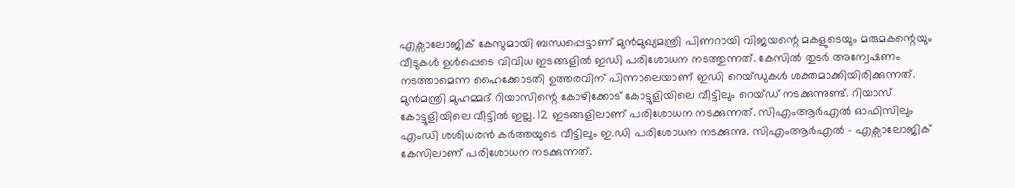എക്സാലോജിക് കേസുമായി ബന്ധപ്പെട്ടാണ് മുൻമുഖ്യമന്ത്രി പിണറായി വിജയന്റെ മകളുടെയും മരുമകന്റെയും വീടുകൾ ഉൾപ്പെടെ വിവിധ ഇടങ്ങളിൽ ഇഡി പരിശോധന നടത്തുന്നത്. കേസിൽ തുടർ അന്വേഷണം നടത്താമെന്ന ഹൈക്കോടതി ഉത്തരവിന് പിന്നാലെയാണ് ഇഡി റെയ്ഡുകൾ ശക്തമാക്കിയിരിക്കുന്നത്. മുന്‍മന്ത്രി മുഹമ്മദ് റിയാസിന്റെ ‌കോഴിക്കോട് കോട്ടുളിയിലെ വീട്ടിലും റെയ്ഡ് നടക്കുന്നുണ്ട്. റിയാസ് കോട്ടുളിയിലെ വീട്ടില്‍ ഇല്ല. 12 ഇടങ്ങളിലാണ് പരിശോധന നടക്കുന്നത്. സിഎംആര്‍എല്‍ ഓഫിസിലും എംഡി ശശിധരന്‍ കര്‍ത്തയുടെ വീട്ടിലും ഇ.ഡി പരിശോധന നടക്കുന്നു. സിഎംആര്‍എല്‍ – എക്സാലോജിക് കേസിലാണ് പരിശോധന നടക്കുന്നത്.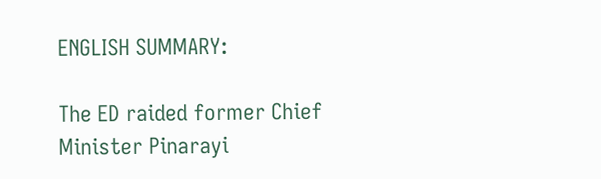ENGLISH SUMMARY:

The ED raided former Chief Minister Pinarayi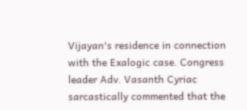Vijayan's residence in connection with the Exalogic case. Congress leader Adv. Vasanth Cyriac sarcastically commented that the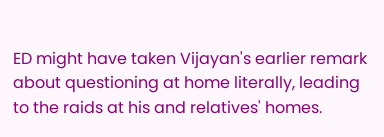ED might have taken Vijayan's earlier remark about questioning at home literally, leading to the raids at his and relatives' homes.